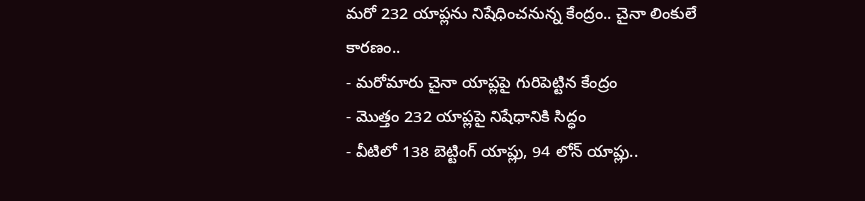మరో 232 యాప్లను నిషేధించనున్న కేంద్రం.. చైనా లింకులే కారణం..
- మరోమారు చైనా యాప్లపై గురిపెట్టిన కేంద్రం
- మొత్తం 232 యాప్లపై నిషేధానికి సిద్ధం
- వీటిలో 138 బెట్టింగ్ యాప్లు, 94 లోన్ యాప్లు..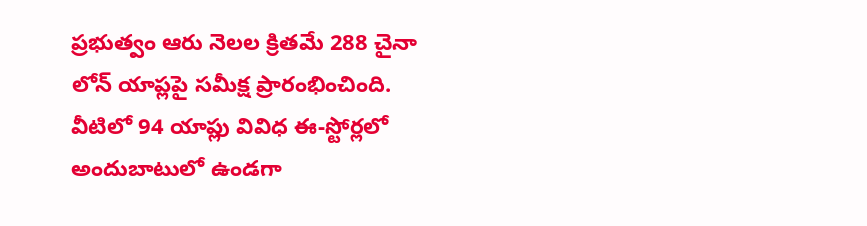ప్రభుత్వం ఆరు నెలల క్రితమే 288 చైనా లోన్ యాప్లపై సమీక్ష ప్రారంభించింది. వీటిలో 94 యాప్లు వివిధ ఈ-స్టోర్లలో అందుబాటులో ఉండగా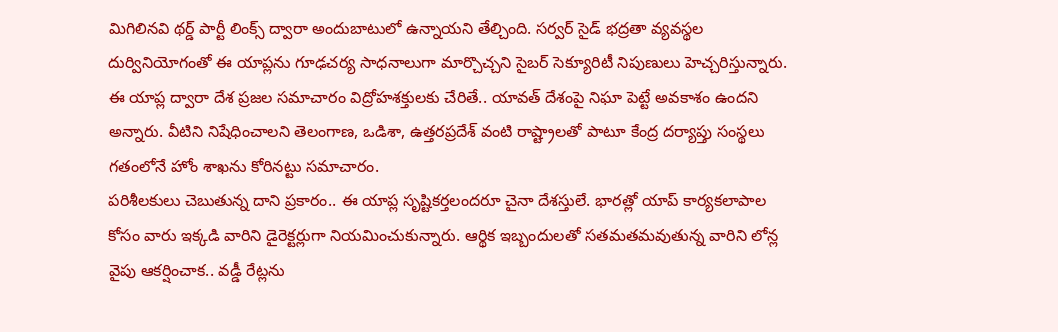మిగిలినవి థర్డ్ పార్టీ లింక్స్ ద్వారా అందుబాటులో ఉన్నాయని తేల్చింది. సర్వర్ సైడ్ భద్రతా వ్యవస్థల దుర్వినియోగంతో ఈ యాప్లను గూఢచర్య సాధనాలుగా మార్చొచ్చని సైబర్ సెక్యూరిటీ నిపుణులు హెచ్చరిస్తున్నారు. ఈ యాప్ల ద్వారా దేశ ప్రజల సమాచారం విద్రోహశక్తులకు చేరితే.. యావత్ దేశంపై నిఘా పెట్టే అవకాశం ఉందని అన్నారు. వీటిని నిషేధించాలని తెలంగాణ, ఒడిశా, ఉత్తరప్రదేశ్ వంటి రాష్ట్రాలతో పాటూ కేంద్ర దర్యాప్తు సంస్థలు గతంలోనే హోం శాఖను కోరినట్టు సమాచారం.
పరిశీలకులు చెబుతున్న దాని ప్రకారం.. ఈ యాప్ల సృష్టికర్తలందరూ చైనా దేశస్తులే. భారత్లో యాప్ కార్యకలాపాల కోసం వారు ఇక్కడి వారిని డైరెక్టర్లుగా నియమించుకున్నారు. ఆర్థిక ఇబ్బందులతో సతమతమవుతున్న వారిని లోన్ల వైపు ఆకర్షించాక.. వడ్డీ రేట్లను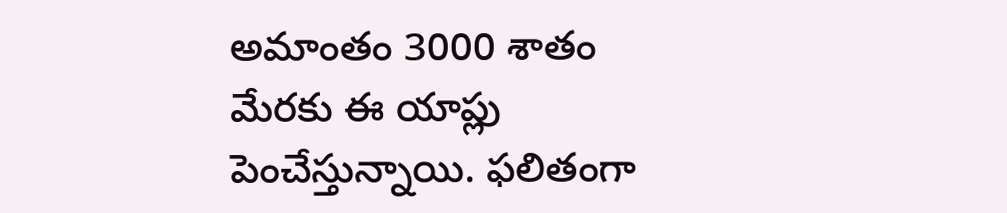అమాంతం 3000 శాతం మేరకు ఈ యాప్లు పెంచేస్తున్నాయి. ఫలితంగా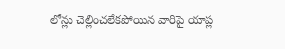లోన్లు చెల్లించలేకపోయిన వారిపై యాప్ల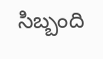సిబ్బంది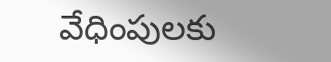వేధింపులకు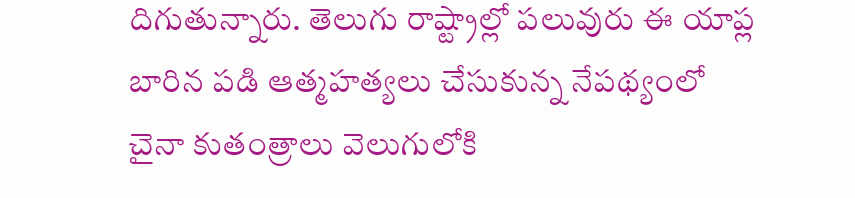దిగుతున్నారు. తెలుగు రాష్ట్రాల్లో పలువురు ఈ యాప్ల బారిన పడి ఆత్మహత్యలు చేసుకున్న నేపథ్యంలో చైనా కుతంత్రాలు వెలుగులోకి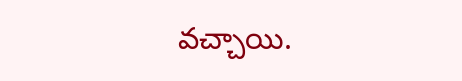వచ్చాయి.